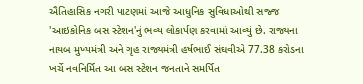ઐતિહાસિક નગરી પાટણમાં આજે આધુનિક સુવિધાઓથી સજ્જ 'આઇકોનિક બસ સ્ટેશન'નું ભવ્ય લોકાર્પણ કરવામાં આવ્યું છે. રાજ્યના નાયબ મુખ્યમંત્રી અને ગૃહ રાજ્યમંત્રી હર્ષભાઈ સંઘવીએ 77.38 કરોડના ખર્ચે નવનિર્મિત આ બસ સ્ટેશન જનતાને સમર્પિત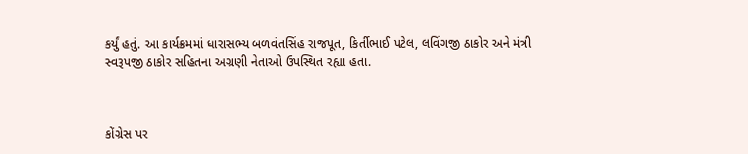કર્યું હતું. આ કાર્યક્રમમાં ધારાસભ્ય બળવંતસિંહ રાજપૂત, કિર્તીભાઈ પટેલ, લવિંગજી ઠાકોર અને મંત્રી સ્વરૂપજી ઠાકોર સહિતના અગ્રણી નેતાઓ ઉપસ્થિત રહ્યા હતા.



કોંગ્રેસ પર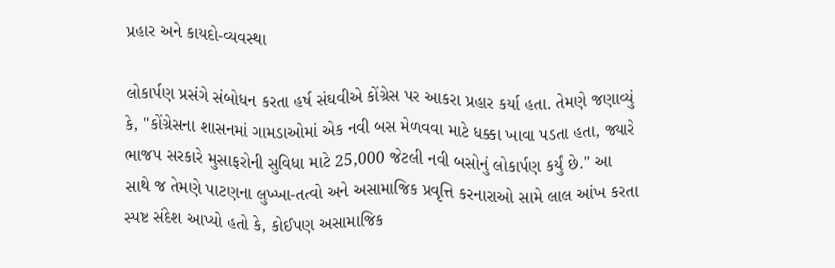પ્રહાર અને કાયદો-વ્યવસ્થા

લોકાર્પણ પ્રસંગે સંબોધન કરતા હર્ષ સંઘવીએ કોંગ્રેસ પર આકરા પ્રહાર કર્યા હતા. તેમણે જણાવ્યું કે, "કોંગ્રેસના શાસનમાં ગામડાઓમાં એક નવી બસ મેળવવા માટે ધક્કા ખાવા પડતા હતા, જ્યારે ભાજપ સરકારે મુસાફરોની સુવિધા માટે 25,000 જેટલી નવી બસોનું લોકાર્પણ કર્યું છે." આ સાથે જ તેમણે પાટણના લુખ્ખા-તત્વો અને અસામાજિક પ્રવૃત્તિ કરનારાઓ સામે લાલ આંખ કરતા સ્પષ્ટ સંદેશ આપ્યો હતો કે, કોઈપણ અસામાજિક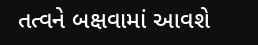તત્વને બક્ષવામાં આવશે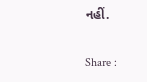નહીં.

Share :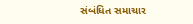સંબંધિત સમાચાર